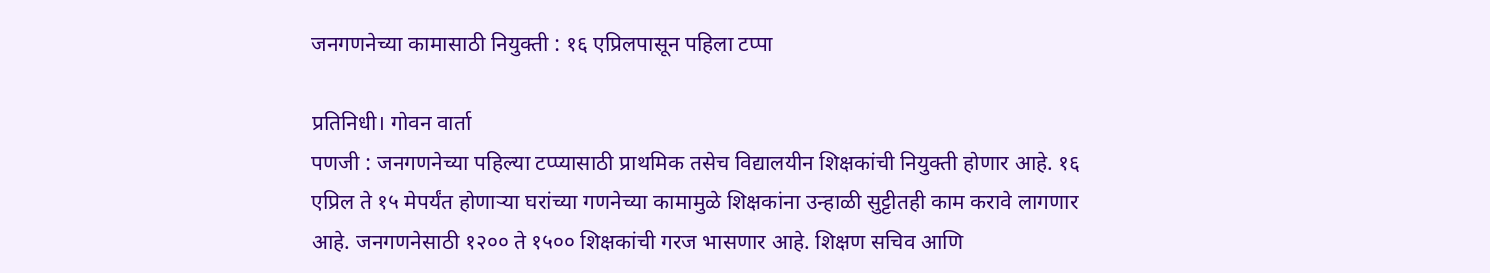जनगणनेच्या कामासाठी नियुक्ती : १६ एप्रिलपासून पहिला टप्पा

प्रतिनिधी। गोवन वार्ता
पणजी : जनगणनेच्या पहिल्या टप्प्यासाठी प्राथमिक तसेच विद्यालयीन शिक्षकांची नियुक्ती होणार आहे. १६ एप्रिल ते १५ मेपर्यंत होणाऱ्या घरांच्या गणनेच्या कामामुळे शिक्षकांना उन्हाळी सुट्टीतही काम करावे लागणार आहे. जनगणनेसाठी १२०० ते १५०० शिक्षकांची गरज भासणार आहे. शिक्षण सचिव आणि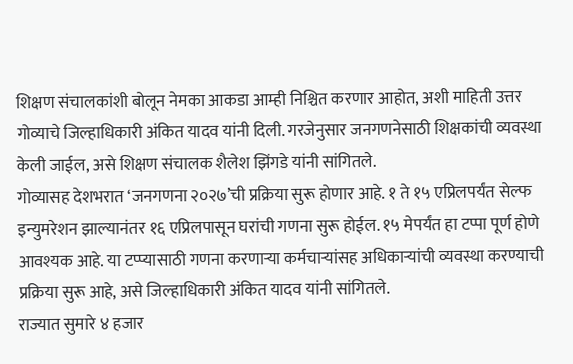शिक्षण संचालकांशी बोलून नेमका आकडा आम्ही निश्चित करणार आहोत, अशी माहिती उत्तर गोव्याचे जिल्हाधिकारी अंकित यादव यांनी दिली. गरजेनुसार जनगणनेसाठी शिक्षकांची व्यवस्था केली जाईल, असे शिक्षण संचालक शैलेश झिंगडे यांनी सांगितले.
गोव्यासह देशभरात ‘जनगणना २०२७’ची प्रक्रिया सुरू होणार आहे. १ ते १५ एप्रिलपर्यंत सेल्फ इन्युमरेशन झाल्यानंतर १६ एप्रिलपासून घरांची गणना सुरू होईल. १५ मेपर्यंत हा टप्पा पूर्ण होणे आवश्यक आहे. या टप्प्यासाठी गणना करणाऱ्या कर्मचाऱ्यांसह अधिकाऱ्यांची व्यवस्था करण्याची प्रक्रिया सुरू आहे, असे जिल्हाधिकारी अंकित यादव यांनी सांगितले.
राज्यात सुमारे ४ हजार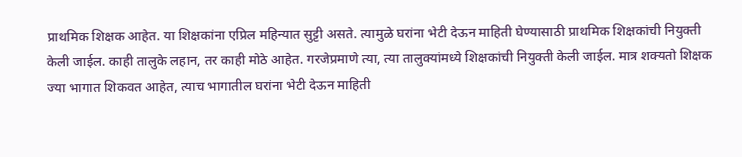प्राथमिक शिक्षक आहेत. या शिक्षकांना एप्रिल महिन्यात सुट्टी असते. त्यामुळे घरांना भेटी देऊन माहिती घेण्यासाठी प्राथमिक शिक्षकांची नियुक्ती केली जाईल. काही तालुके लहान, तर काही मोठे आहेत. गरजेप्रमाणे त्या, त्या तालुक्यांमध्ये शिक्षकांची नियुक्ती केली जाईल. मात्र शक्यतो शिक्षक ज्या भागात शिकवत आहेत, त्याच भागातील घरांना भेटी देऊन माहिती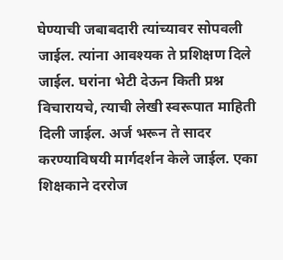घेण्याची जबाबदारी त्यांच्यावर सोपवली जाईल. त्यांना आवश्यक ते प्रशिक्षण दिले जाईल. घरांना भेटी देऊन किती प्रश्न विचारायचे, त्याची लेखी स्वरूपात माहिती दिली जाईल. अर्ज भरून ते सादर करण्याविषयी मार्गदर्शन केले जाईल. एका शिक्षकाने दररोज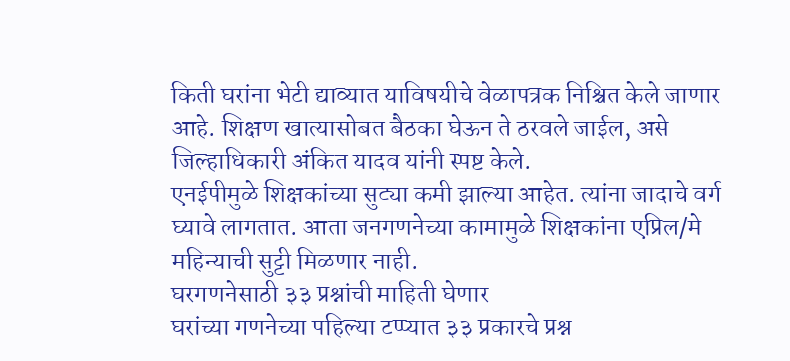किती घरांना भेटी द्याव्यात याविषयीचे वेळापत्रक निश्चित केले जाणार आहे. शिक्षण खात्यासोबत बैठका घेऊन ते ठरवले जाईल, असे जिल्हाधिकारी अंकित यादव यांनी स्पष्ट केले.
एनईपीमुळे शिक्षकांच्या सुट्या कमी झाल्या आहेत. त्यांना जादाचे वर्ग घ्यावे लागतात. आता जनगणनेच्या कामामुळे शिक्षकांना एप्रिल/मे महिन्याची सुट्टी मिळणार नाही.
घरगणनेसाठी ३३ प्रश्नांची माहिती घेणार
घरांच्या गणनेच्या पहिल्या टप्प्यात ३३ प्रकारचे प्रश्न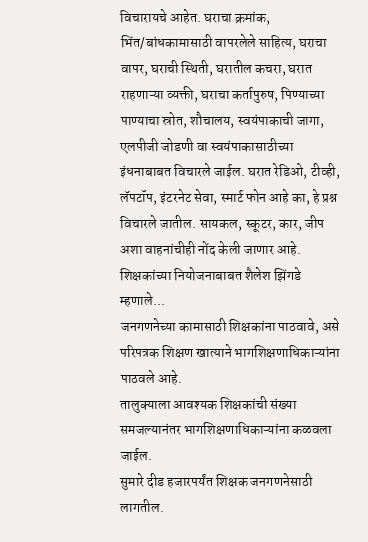विचारायचे आहेत. घराचा क्रमांक, भिंत/बांधकामासाठी वापरलेले साहित्य, घराचा वापर, घराची स्थिती, घरातील कचरा, घरात राहणाऱ्या व्यक्ती, घराचा कर्तापुरुष, पिण्याच्या पाण्याचा स्रोत, शौचालय, स्वयंपाकाची जागा, एलपीजी जोडणी वा स्वयंपाकासाठीच्या इंधनाबाबत विचारले जाईल. घरात रेडिओ, टीव्ही, लॅपटॉप, इंटरनेट सेवा, स्मार्ट फोन आहे का, हे प्रश्न विचारले जातील. सायकल, स्कूटर, कार, जीप अशा वाहनांचीही नोंद केली जाणार आहे.
शिक्षकांच्या नियोजनाबाबत शैलेश झिंगडे म्हणाले...
जनगणनेच्या कामासाठी शिक्षकांना पाठवावे, असे परिपत्रक शिक्षण खात्याने भागशिक्षणाधिकाऱ्यांना पाठवले आहे.
तालुक्याला आवश्यक शिक्षकांची संख्या समजल्यानंतर भागशिक्षणाधिकाऱ्यांना कळवला जाईल.
सुमारे दीड हजारपर्यंत शिक्षक जनगणनेसाठी लागतील.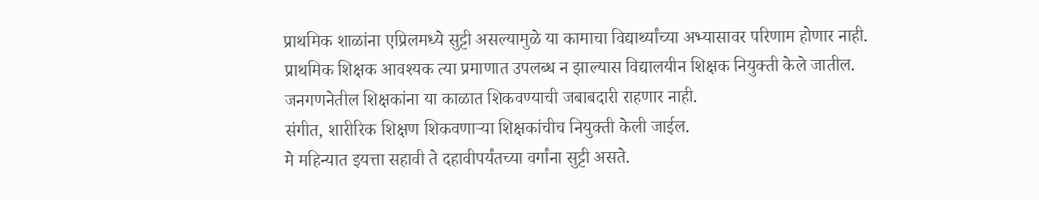प्राथमिक शाळांना एप्रिलमध्ये सुट्टी असल्यामुळे या कामाचा विद्यार्थ्यांच्या अभ्यासावर परिणाम होणार नाही.
प्राथमिक शिक्षक आवश्यक त्या प्रमाणात उपलब्ध न झाल्यास विद्यालयीन शिक्षक नियुक्ती केले जातील.
जनगणनेतील शिक्षकांना या काळात शिकवण्याची जबाबदारी राहणार नाही.
संगीत, शारीरिक शिक्षण शिकवणाऱ्या शिक्षकांचीच नियुक्ती केली जाईल.
मे महिन्यात इयत्ता सहावी ते दहावीपर्यंतच्या वर्गांना सुट्टी असते.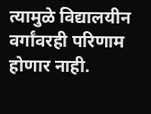त्यामुळे विद्यालयीन वर्गांवरही परिणाम होणार नाही.